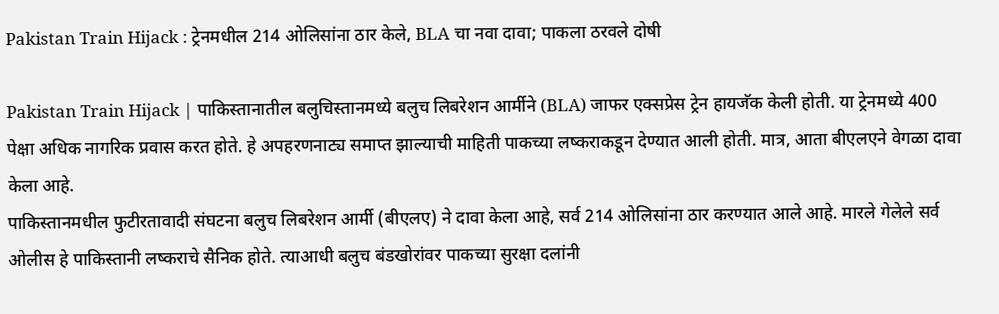Pakistan Train Hijack : ट्रेनमधील 214 ओलिसांना ठार केले, BLA चा नवा दावा; पाकला ठरवले दोषी

Pakistan Train Hijack | पाकिस्तानातील बलुचिस्तानमध्ये बलुच लिबरेशन आर्मीने (BLA) जाफर एक्सप्रेस ट्रेन हायजॅक केली होती. या ट्रेनमध्ये 400 पेक्षा अधिक नागरिक प्रवास करत होते. हे अपहरणनाट्य समाप्त झाल्याची माहिती पाकच्या लष्कराकडून देण्यात आली होती. मात्र, आता बीएलएने वेगळा दावा केला आहे.
पाकिस्तानमधील फुटीरतावादी संघटना बलुच लिबरेशन आर्मी (बीएलए) ने दावा केला आहे, सर्व 214 ओलिसांना ठार करण्यात आले आहे. मारले गेलेले सर्व ओलीस हे पाकिस्तानी लष्कराचे सैनिक होते. त्याआधी बलुच बंडखोरांवर पाकच्या सुरक्षा दलांनी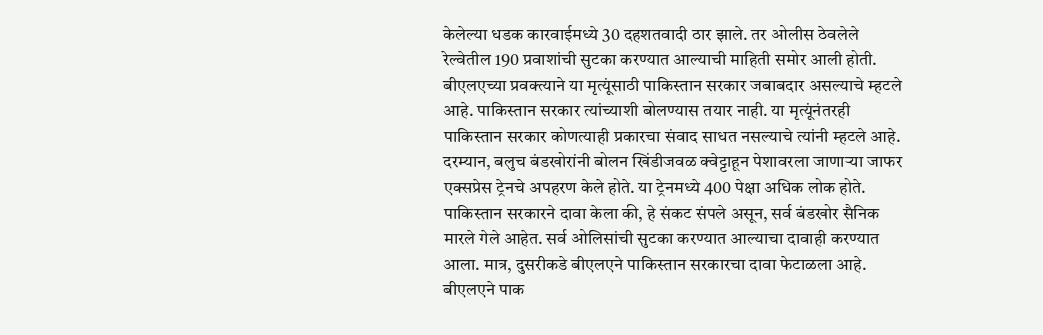केलेल्या धडक कारवाईमध्ये 30 दहशतवादी ठार झाले. तर ओलीस ठेवलेले रेल्वेतील 190 प्रवाशांची सुटका करण्यात आल्याची माहिती समोर आली होती.
बीएलएच्या प्रवक्त्याने या मृत्यूंसाठी पाकिस्तान सरकार जबाबदार असल्याचे म्हटले आहे. पाकिस्तान सरकार त्यांच्याशी बोलण्यास तयार नाही. या मृत्यूंनंतरही पाकिस्तान सरकार कोणत्याही प्रकारचा संवाद साधत नसल्याचे त्यांनी म्हटले आहे.
दरम्यान, बलुच बंडखोरांनी बोलन खिंडीजवळ क्वेट्टाहून पेशावरला जाणाऱ्या जाफर एक्सप्रेस ट्रेनचे अपहरण केले होते. या ट्रेनमध्ये 400 पेक्षा अधिक लोक होते.
पाकिस्तान सरकारने दावा केला की, हे संकट संपले असून, सर्व बंडखोर सैनिक मारले गेले आहेत. सर्व ओलिसांची सुटका करण्यात आल्याचा दावाही करण्यात आला. मात्र, दुसरीकडे बीएलएने पाकिस्तान सरकारचा दावा फेटाळला आहे. बीएलएने पाक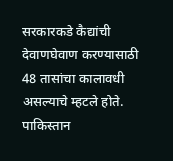सरकारकडे कैद्यांची देवाणघेवाण करण्यासाठी 48 तासांचा कालावधी असल्याचे म्हटले होते.
पाकिस्तान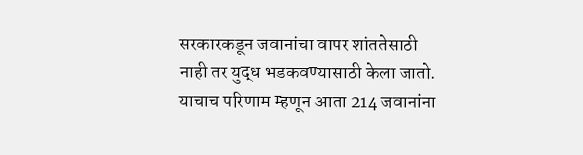सरकारकडून जवानांचा वापर शांततेसाठी नाही तर युद्ध भडकवण्यासाठी केला जातो. याचाच परिणाम म्हणून आता 214 जवानांना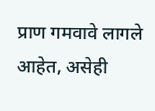प्राण गमवावे लागले आहेत, असेही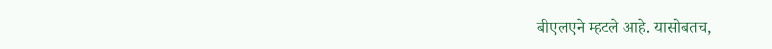बीएलएने म्हटले आहे. यासोबतच,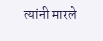त्यांनी मारले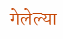गेलेल्या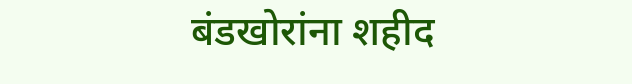बंडखोरांना शहीद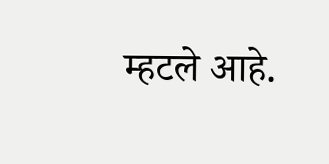म्हटले आहे.